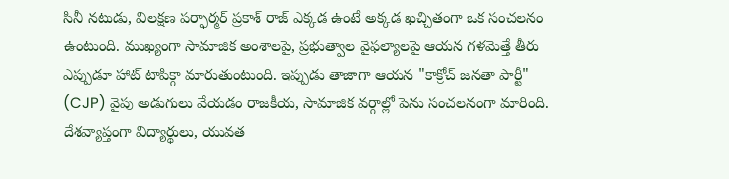సినీ నటుడు, విలక్షణ పర్ఫార్మర్ ప్రకాశ్ రాజ్ ఎక్కడ ఉంటే అక్కడ ఖచ్చితంగా ఒక సంచలనం ఉంటుంది. ముఖ్యంగా సామాజిక అంశాలపై, ప్రభుత్వాల వైఫల్యాలపై ఆయన గళమెత్తే తీరు ఎప్పుడూ హాట్ టాపిక్గా మారుతుంటుంది. ఇప్పుడు తాజాగా ఆయన "కాక్రోచ్ జనతా పార్టీ" (CJP) వైపు అడుగులు వేయడం రాజకీయ, సామాజిక వర్గాల్లో పెను సంచలనంగా మారింది. దేశవ్యాప్తంగా విద్యార్థులు, యువత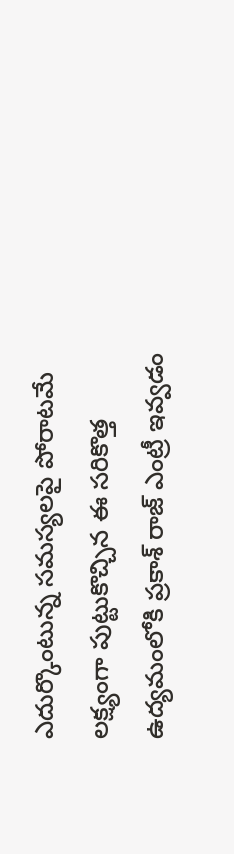ఎదుర్కొంటున్న సమస్యలపై పోరాటమే లక్ష్యంగా పుట్టుకొచ్చిన ఈ సరికొత్త ఉద్యమంలోకి ప్రకాశ్ రాజ్ ఎంట్రీ ఇవ్వడం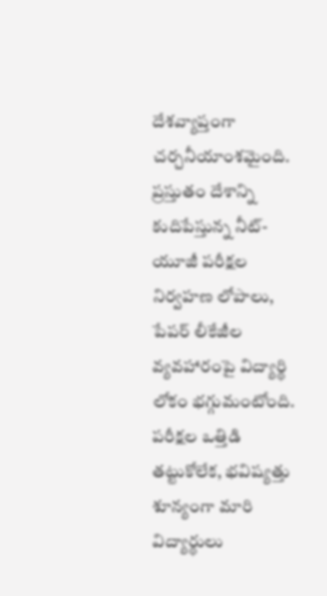దేశవ్యాప్తంగా చర్చనీయాంశమైంది.
ప్రస్తుతం దేశాన్ని కుదిపేస్తున్న నీట్-యూజీ పరీక్షల నిర్వహణ లోపాలు, పేపర్ లీకేజీల వ్యవహారంపై విద్యార్థి లోకం భగ్గుమంటోంది. పరీక్షల ఒత్తిడి తట్టుకోలేక, భవిష్యత్తు శూన్యంగా మారి విద్యార్థులు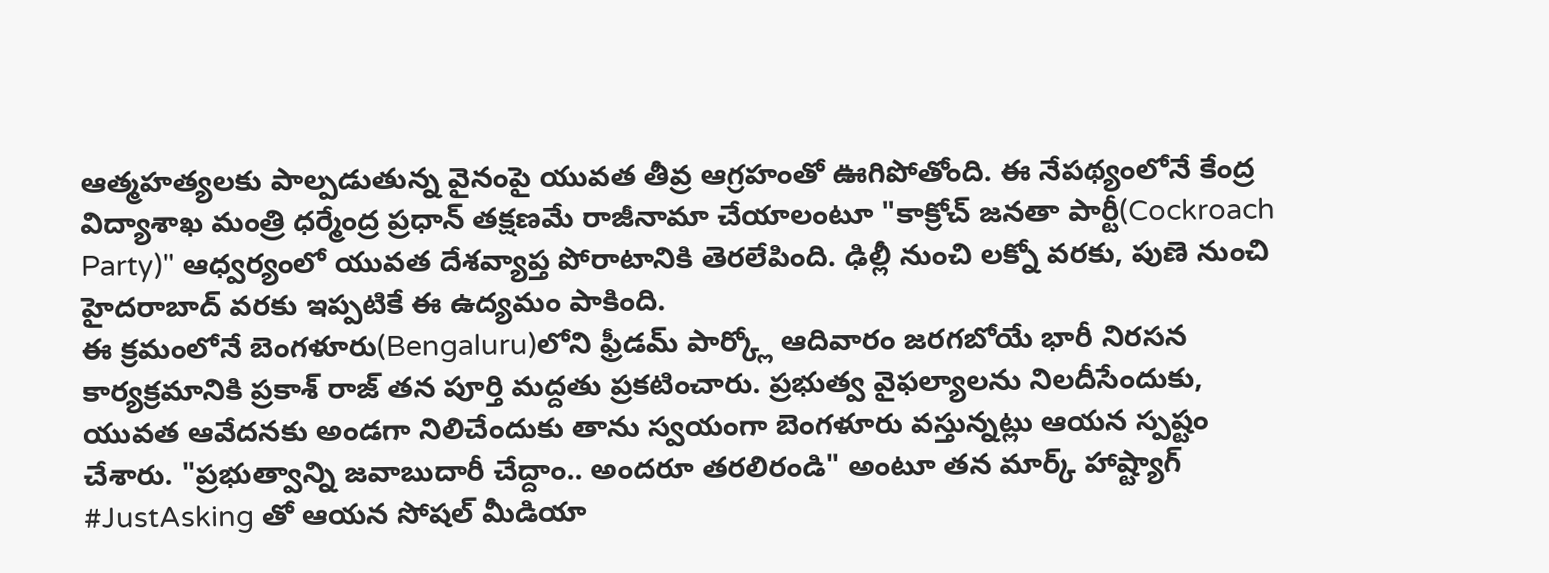ఆత్మహత్యలకు పాల్పడుతున్న వైనంపై యువత తీవ్ర ఆగ్రహంతో ఊగిపోతోంది. ఈ నేపథ్యంలోనే కేంద్ర విద్యాశాఖ మంత్రి ధర్మేంద్ర ప్రధాన్ తక్షణమే రాజీనామా చేయాలంటూ "కాక్రోచ్ జనతా పార్టీ(Cockroach Party)" ఆధ్వర్యంలో యువత దేశవ్యాప్త పోరాటానికి తెరలేపింది. ఢిల్లీ నుంచి లక్నో వరకు, పుణె నుంచి హైదరాబాద్ వరకు ఇప్పటికే ఈ ఉద్యమం పాకింది.
ఈ క్రమంలోనే బెంగళూరు(Bengaluru)లోని ఫ్రీడమ్ పార్క్లో ఆదివారం జరగబోయే భారీ నిరసన కార్యక్రమానికి ప్రకాశ్ రాజ్ తన పూర్తి మద్దతు ప్రకటించారు. ప్రభుత్వ వైఫల్యాలను నిలదీసేందుకు, యువత ఆవేదనకు అండగా నిలిచేందుకు తాను స్వయంగా బెంగళూరు వస్తున్నట్లు ఆయన స్పష్టం చేశారు. "ప్రభుత్వాన్ని జవాబుదారీ చేద్దాం.. అందరూ తరలిరండి" అంటూ తన మార్క్ హాష్ట్యాగ్ #JustAsking తో ఆయన సోషల్ మీడియా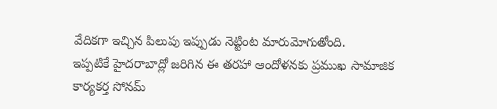వేదికగా ఇచ్చిన పిలుపు ఇప్పుడు నెట్టింట మారుమోగుతోంది.
ఇప్పటికే హైదరాబాద్లో జరిగిన ఈ తరహా ఆందోళనకు ప్రముఖ సామాజిక కార్యకర్త సోనమ్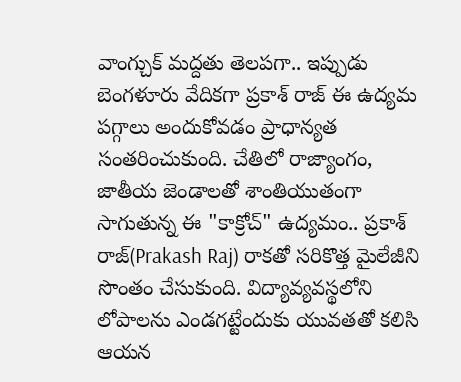వాంగ్చుక్ మద్దతు తెలపగా.. ఇప్పుడు బెంగళూరు వేదికగా ప్రకాశ్ రాజ్ ఈ ఉద్యమ పగ్గాలు అందుకోవడం ప్రాధాన్యత సంతరించుకుంది. చేతిలో రాజ్యాంగం, జాతీయ జెండాలతో శాంతియుతంగా సాగుతున్న ఈ "కాక్రోచ్" ఉద్యమం.. ప్రకాశ్ రాజ్(Prakash Raj) రాకతో సరికొత్త మైలేజీని సొంతం చేసుకుంది. విద్యావ్యవస్థలోని లోపాలను ఎండగట్టేందుకు యువతతో కలిసి ఆయన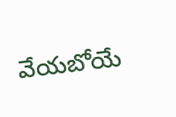వేయబోయే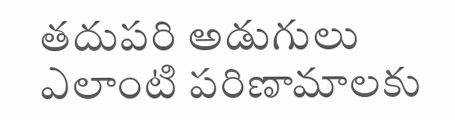తదుపరి అడుగులు ఎలాంటి పరిణామాలకు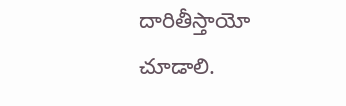దారితీస్తాయో చూడాలి.